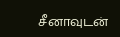சீனாவுடன்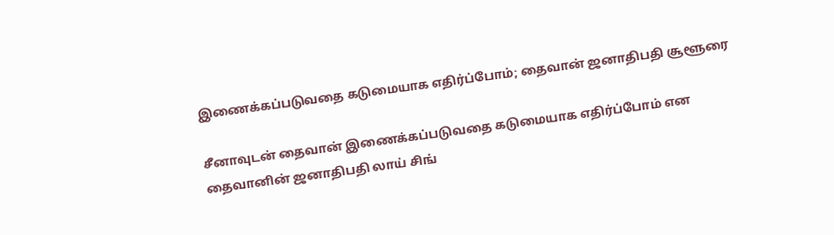இணைக்கப்படுவதை கடுமையாக எதிர்ப்போம்; தைவான் ஜனாதிபதி சூளூரை

சீனாவுடன் தைவான் இணைக்கப்படுவதை கடுமையாக எதிர்ப்போம் என தைவானின் ஜனாதிபதி லாய் சிங்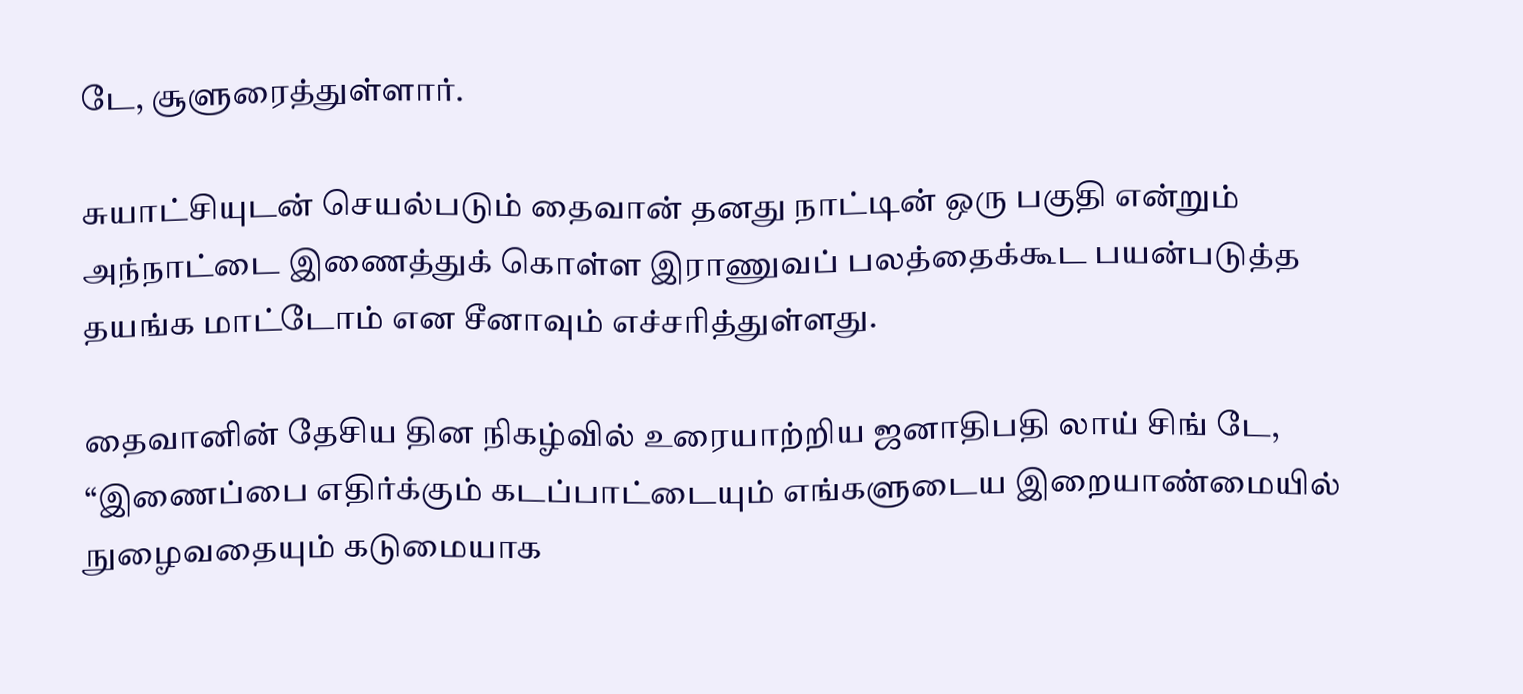டே, சூளுரைத்துள்ளார்.

சுயாட்சியுடன் செயல்படும் தைவான் தனது நாட்டின் ஒரு பகுதி என்றும் அந்நாட்டை இணைத்துக் கொள்ள இராணுவப் பலத்தைக்கூட பயன்படுத்த தயங்க மாட்டோம் என சீனாவும் எச்சரித்துள்ளது.

தைவானின் தேசிய தின நிகழ்வில் உரையாற்றிய ஜனாதிபதி லாய் சிங் டே, “இணைப்பை எதிர்க்கும் கடப்பாட்டையும் எங்களுடைய இறையாண்மையில் நுழைவதையும் கடுமையாக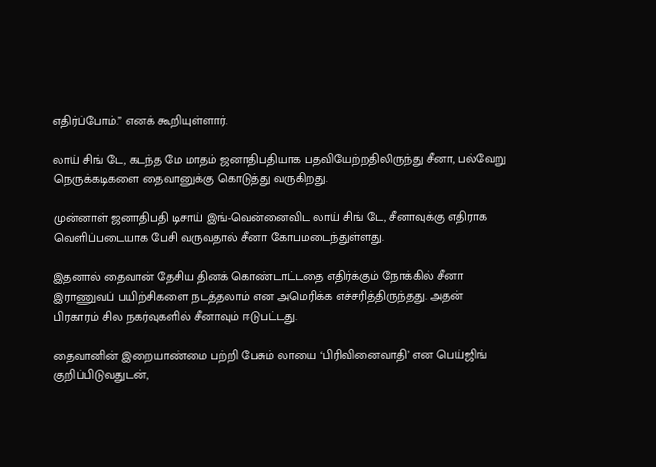எதிர்ப்போம்.” எனக் கூறியுள்ளார்.

லாய் சிங் டே, கடந்த மே மாதம் ஜனாதிபதியாக பதவியேற்றதிலிருந்து சீனா, பல்வேறு நெருக்கடிகளை தைவானுக்கு கொடுத்து வருகிறது.

முன்னாள் ஜனாதிபதி டிசாய் இங்-வென்னைவிட லாய் சிங் டே, சீனாவுக்கு எதிராக வெளிப்படையாக பேசி வருவதால் சீனா கோபமடைந்துள்ளது.

இதனால் தைவான் தேசிய தினக் கொண்டாட்டதை எதிர்க்கும் நோக்கில் சீனா இராணுவப் பயிற்சிகளை நடத்தலாம் என அமெரிக்க எச்சரித்திருந்தது. அதன் பிரகாரம் சில நகர்வுகளில் சீனாவும் ஈடுபட்டது.

தைவானின் இறையாண்மை பற்றி பேசும் லாயை ‘பிரிவினைவாதி’ என பெய்ஜிங் குறிப்பிடுவதுடன்,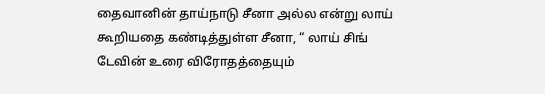தைவானின் தாய்நாடு சீனா அல்ல என்று லாய் கூறியதை கண்டித்துள்ள சீனா, “ லாய் சிங் டேவின் உரை விரோதத்தையும்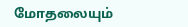மோதலையும்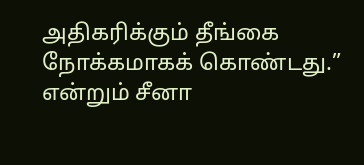அதிகரிக்கும் தீங்கை நோக்கமாகக் கொண்டது.” என்றும் சீனா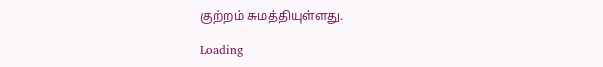குற்றம் சுமத்தியுள்ளது.

Loading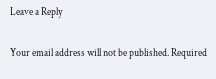Leave a Reply

Your email address will not be published. Required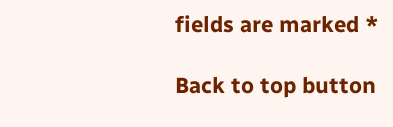fields are marked *

Back to top button